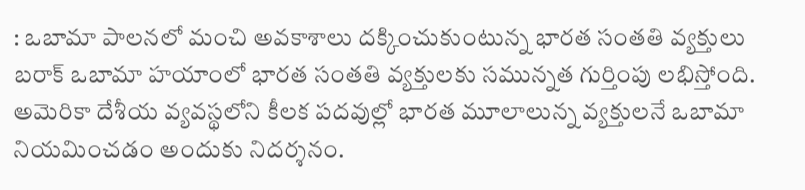: ఒబామా పాలనలో మంచి అవకాశాలు దక్కించుకుంటున్న భారత సంతతి వ్యక్తులు
బరాక్ ఒబామా హయాంలో భారత సంతతి వ్యక్తులకు సమున్నత గుర్తింపు లభిస్తోంది. అమెరికా దేశీయ వ్యవస్థలోని కీలక పదవుల్లో భారత మూలాలున్న వ్యక్తులనే ఒబామా నియమించడం అందుకు నిదర్శనం.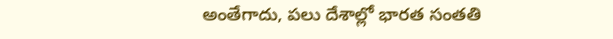అంతేగాదు, పలు దేశాల్లో భారత సంతతి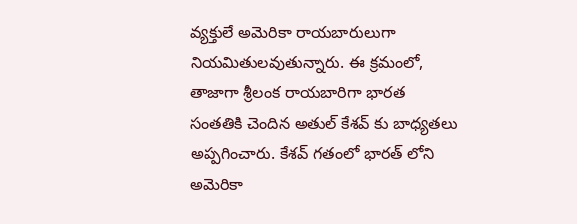వ్యక్తులే అమెరికా రాయబారులుగా నియమితులవుతున్నారు. ఈ క్రమంలో, తాజాగా శ్రీలంక రాయబారిగా భారత సంతతికి చెందిన అతుల్ కేశవ్ కు బాధ్యతలు అప్పగించారు. కేశవ్ గతంలో భారత్ లోని అమెరికా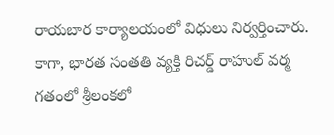రాయబార కార్యాలయంలో విధులు నిర్వర్తించారు. కాగా, భారత సంతతి వ్యక్తి రిచర్డ్ రాహుల్ వర్మ గతంలో శ్రీలంకలో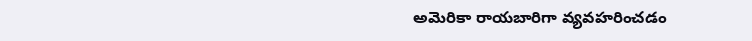అమెరికా రాయబారిగా వ్యవహరించడం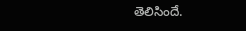తెలిసిందే.